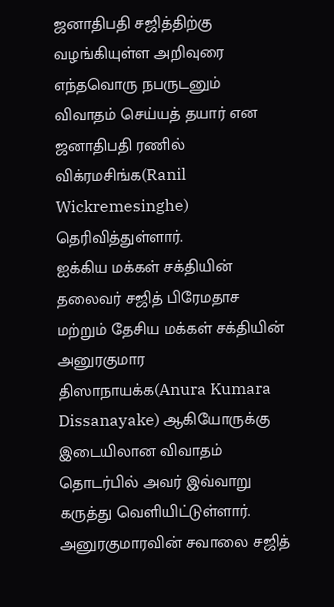ஜனாதிபதி சஜித்திற்கு வழங்கியுள்ள அறிவுரை
எந்தவொரு நபருடனும் விவாதம் செய்யத் தயார் என ஜனாதிபதி ரணில் விக்ரமசிங்க(Ranil Wickremesinghe) தெரிவித்துள்ளார்.
ஐக்கிய மக்கள் சக்தியின் தலைவர் சஜித் பிரேமதாச மற்றும் தேசிய மக்கள் சக்தியின் அனுரகுமார திஸாநாயக்க(Anura Kumara Dissanayake) ஆகியோருக்கு இடையிலான விவாதம் தொடர்பில் அவர் இவ்வாறு கருத்து வெளியிட்டுள்ளார்.
அனுரகுமாரவின் சவாலை சஜித்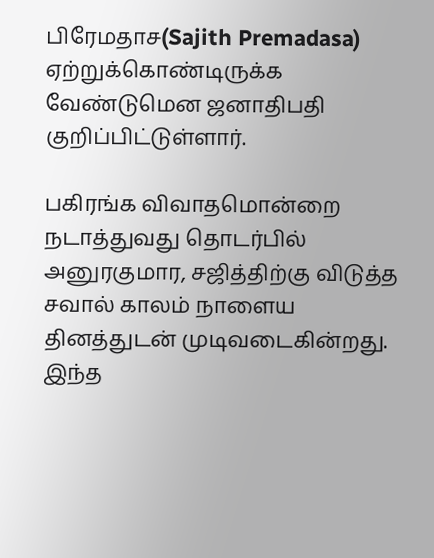பிரேமதாச(Sajith Premadasa) ஏற்றுக்கொண்டிருக்க வேண்டுமென ஜனாதிபதி குறிப்பிட்டுள்ளார்.

பகிரங்க விவாதமொன்றை நடாத்துவது தொடர்பில் அனுரகுமார, சஜித்திற்கு விடுத்த சவால் காலம் நாளைய தினத்துடன் முடிவடைகின்றது.
இந்த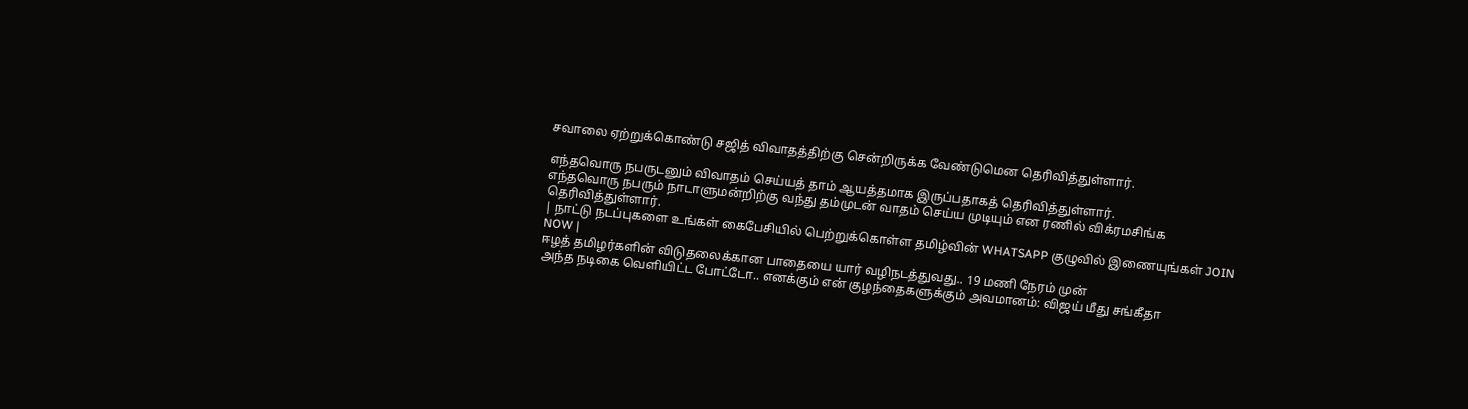சவாலை ஏற்றுக்கொண்டு சஜித் விவாதத்திற்கு சென்றிருக்க வேண்டுமென தெரிவித்துள்ளார்.

எந்தவொரு நபருடனும் விவாதம் செய்யத் தாம் ஆயத்தமாக இருப்பதாகத் தெரிவித்துள்ளார்.
எந்தவொரு நபரும் நாடாளுமன்றிற்கு வந்து தம்முடன் வாதம் செய்ய முடியும் என ரணில் விக்ரமசிங்க தெரிவித்துள்ளார்.
| நாட்டு நடப்புகளை உங்கள் கைபேசியில் பெற்றுக்கொள்ள தமிழ்வின் WHATSAPP குழுவில் இணையுங்கள் JOIN NOW |
ஈழத் தமிழர்களின் விடுதலைக்கான பாதையை யார் வழிநடத்துவது.. 19 மணி நேரம் முன்
அந்த நடிகை வெளியிட்ட போட்டோ.. எனக்கும் என் குழந்தைகளுக்கும் அவமானம்: விஜய் மீது சங்கீதா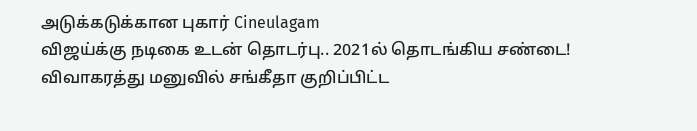அடுக்கடுக்கான புகார் Cineulagam
விஜய்க்கு நடிகை உடன் தொடர்பு.. 2021ல் தொடங்கிய சண்டை! விவாகரத்து மனுவில் சங்கீதா குறிப்பிட்ட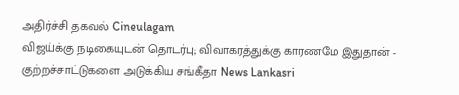அதிர்ச்சி தகவல் Cineulagam
விஜய்க்கு நடிகையுடன் தொடர்பு; விவாகரத்துக்கு காரணமே இதுதான் - குற்றச்சாட்டுகளை அடுக்கிய சங்கீதா News Lankasri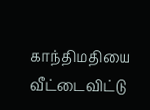காந்திமதியை வீட்டைவிட்டு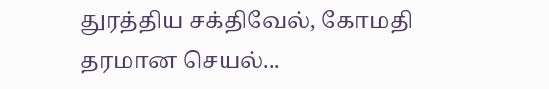துரத்திய சக்திவேல், கோமதி தரமான செயல்...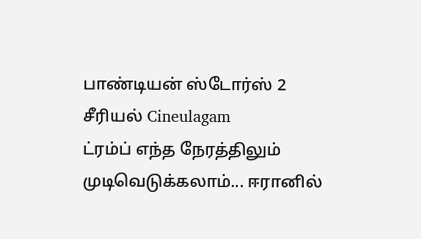பாண்டியன் ஸ்டோர்ஸ் 2 சீரியல் Cineulagam
ட்ரம்ப் எந்த நேரத்திலும் முடிவெடுக்கலாம்... ஈரானில்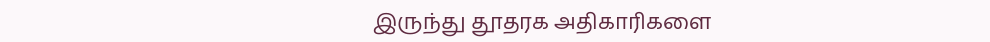இருந்து தூதரக அதிகாரிகளை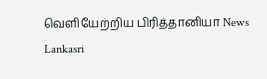வெளியேற்றிய பிரித்தானியா News Lankasri